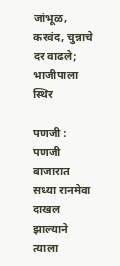जांभूळ, करवंद, चुन्नाचे दर वाढले; भाजीपाला स्थिर

पणजी : पणजी बाजारात सध्या रानमेवा दाखल झाल्याने त्याला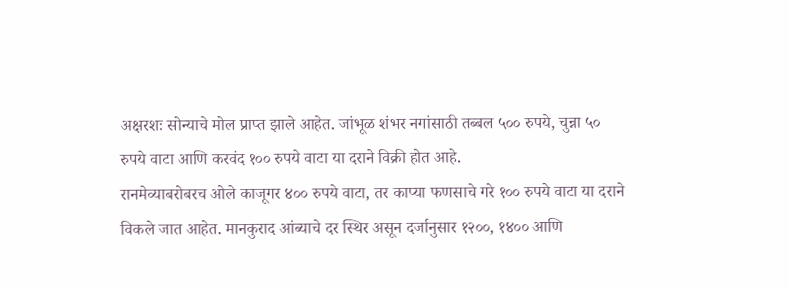अक्षरशः सोन्याचे मोल प्राप्त झाले आहेत. जांभूळ शंभर नगांसाठी तब्बल ५०० रुपये, चुन्ना ५० रुपये वाटा आणि करवंद १०० रुपये वाटा या दराने विक्री होत आहे.
रानमेव्याबरोबरच ओले काजूगर ४०० रुपये वाटा, तर काप्या फणसाचे गरे १०० रुपये वाटा या दराने विकले जात आहेत. मानकुराद आंब्याचे दर स्थिर असून दर्जानुसार १२००, १४०० आणि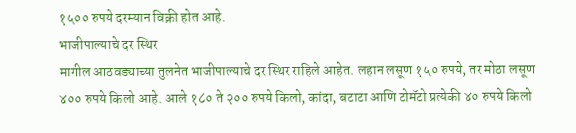१५०० रुपये दरम्यान विक्री होत आहे.
भाजीपाल्याचे दर स्थिर
मागील आठवड्याच्या तुलनेत भाजीपाल्याचे दर स्थिर राहिले आहेत. लहान लसूण १५० रुपये, तर मोठा लसूण ४०० रुपये किलो आहे. आले १८० ते २०० रुपये किलो, कांदा, बटाटा आणि टोमॅटो प्रत्येकी ४० रुपये किलो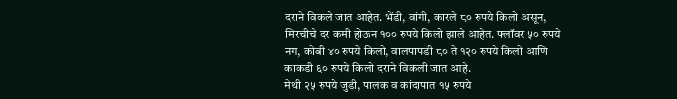दराने विकले जात आहेत. भेंडी, वांगी, कारले ८० रुपये किलो असून, मिरचीचे दर कमी होऊन १०० रुपये किलो झाले आहेत. फ्लॉवर ५० रुपये नग, कोबी ४० रुपये किलो, वालपापडी ८० ते १२० रुपये किलो आणि काकडी ६० रुपये किलो दराने विकली जात आहे.
मेथी २५ रुपये जुडी, पालक व कांदापात १५ रुपये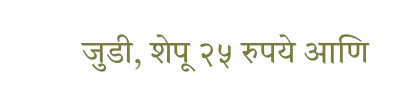जुडी, शेपू २५ रुपये आणि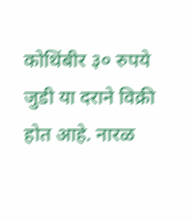कोथिंबीर ३० रुपये जुडी या दराने विक्री होत आहे. नारळ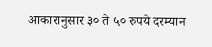आकारानुसार ३० ते ५० रुपये दरम्यान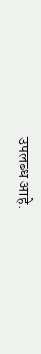उपलब्ध आहे.